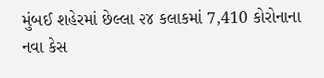મુંબઈ શહેરમાં છેલ્લા ૨૪ કલાકમાં 7,410 કોરોનાના નવા કેસ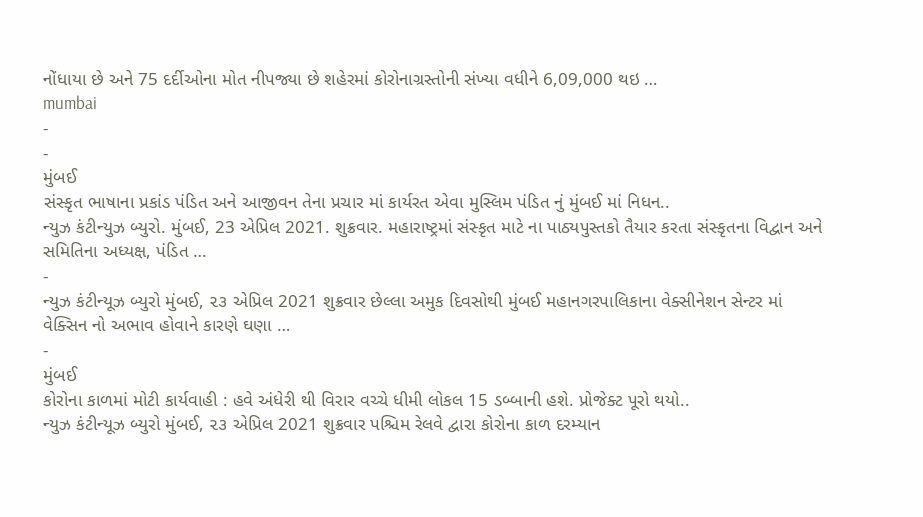નોંધાયા છે અને 75 દર્દીઓના મોત નીપજ્યા છે શહેરમાં કોરોનાગ્રસ્તોની સંખ્યા વધીને 6,09,000 થઇ …
mumbai
-
-
મુંબઈ
સંસ્કૃત ભાષાના પ્રકાંડ પંડિત અને આજીવન તેના પ્રચાર માં કાર્યરત એવા મુસ્લિમ પંડિત નું મુંબઈ માં નિધન..
ન્યુઝ કંટીન્યુઝ બ્યુરો. મુંબઈ, 23 એપ્રિલ 2021. શુક્રવાર. મહારાષ્ટ્રમાં સંસ્કૃત માટે ના પાઠ્યપુસ્તકો તૈયાર કરતા સંસ્કૃતના વિદ્વાન અને સમિતિના અધ્યક્ષ, પંડિત …
-
ન્યુઝ કંટીન્યૂઝ બ્યુરો મુંબઈ, ૨૩ એપ્રિલ 2021 શુક્રવાર છેલ્લા અમુક દિવસોથી મુંબઈ મહાનગરપાલિકાના વેક્સીનેશન સેન્ટર માં વેક્સિન નો અભાવ હોવાને કારણે ઘણા …
-
મુંબઈ
કોરોના કાળમાં મોટી કાર્યવાહી : હવે અંધેરી થી વિરાર વચ્ચે ધીમી લોકલ 15 ડબ્બાની હશે. પ્રોજેક્ટ પૂરો થયો..
ન્યુઝ કંટીન્યૂઝ બ્યુરો મુંબઈ, ૨૩ એપ્રિલ 2021 શુક્રવાર પશ્ચિમ રેલવે દ્વારા કોરોના કાળ દરમ્યાન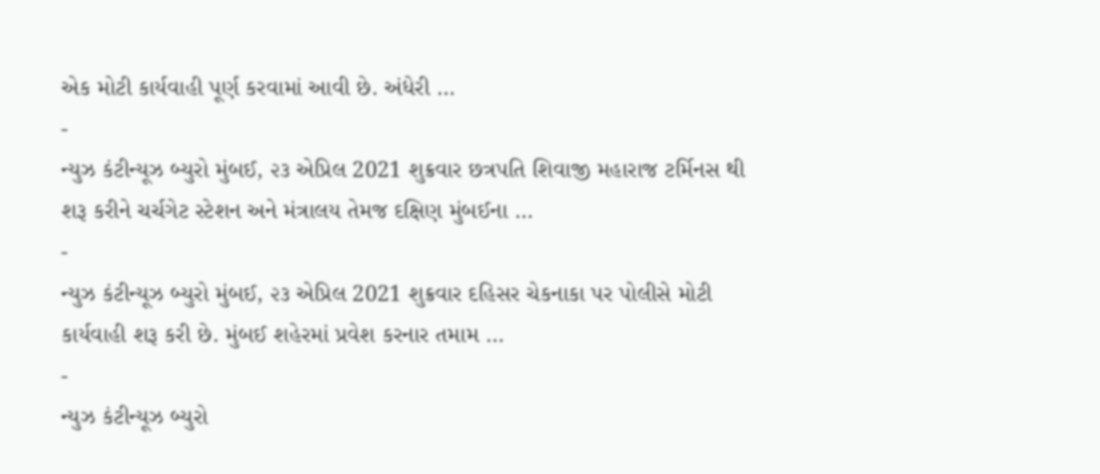એક મોટી કાર્યવાહી પૂર્ણ કરવામાં આવી છે. અંધેરી …
-
ન્યુઝ કંટીન્યૂઝ બ્યુરો મુંબઈ, ૨૩ એપ્રિલ 2021 શુક્રવાર છત્રપતિ શિવાજી મહારાજ ટર્મિનસ થી શરૂ કરીને ચર્ચગેટ સ્ટેશન અને મંત્રાલય તેમજ દક્ષિણ મુંબઈના …
-
ન્યુઝ કંટીન્યૂઝ બ્યુરો મુંબઈ, ૨૩ એપ્રિલ 2021 શુક્રવાર દહિસર ચેકનાકા પર પોલીસે મોટી કાર્યવાહી શરૂ કરી છે. મુંબઈ શહેરમાં પ્રવેશ કરનાર તમામ …
-
ન્યુઝ કંટીન્યૂઝ બ્યુરો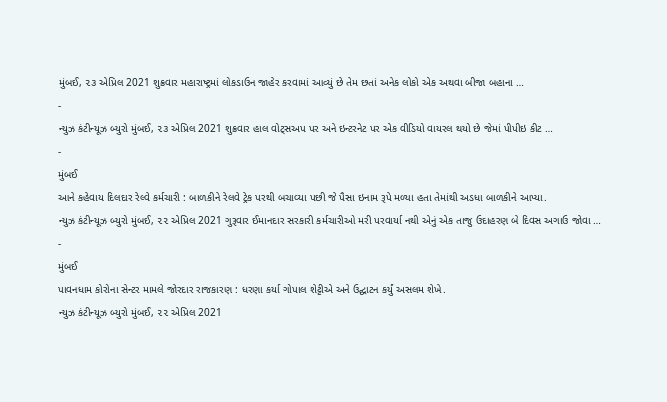મુંબઈ, ૨૩ એપ્રિલ 2021 શુક્રવાર મહારાષ્ટ્રમાં લોકડાઉન જાહેર કરવામાં આવ્યું છે તેમ છતાં અનેક લોકો એક અથવા બીજા બહાના …
-
ન્યુઝ કંટીન્યૂઝ બ્યુરો મુંબઈ, ૨૩ એપ્રિલ 2021 શુક્રવાર હાલ વોટ્સઅપ પર અને ઇન્ટરનેટ પર એક વીડિયો વાયરલ થયો છે જેમાં પીપીઇ કીટ …
-
મુંબઈ
આને કહેવાય દિલદાર રેલ્વે કર્મચારી : બાળકીને રેલવે ટ્રેક પરથી બચાવ્યા પછી જે પૈસા ઇનામ રૂપે મળ્યા હતા તેમાંથી અડધા બાળકીને આપ્યા.
ન્યુઝ કંટીન્યૂઝ બ્યુરો મુંબઈ, ૨૨ એપ્રિલ 2021 ગુરૂવાર ઈમાનદાર સરકારી કર્મચારીઓ મરી પરવાર્યા નથી એનું એક તાજુ ઉદાહરણ બે દિવસ અગાઉ જોવા …
-
મુંબઈ
પાવનધામ કોરોના સેન્ટર મામલે જોરદાર રાજકારણ : ધરણા કર્યા ગોપાલ શેટ્ટીએ અને ઉદ્ઘાટન કર્યું અસલમ શેખે.
ન્યુઝ કંટીન્યૂઝ બ્યુરો મુંબઈ, ૨૨ એપ્રિલ 2021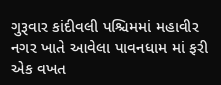ગુરૂવાર કાંદીવલી પશ્ચિમમાં મહાવીર નગર ખાતે આવેલા પાવનધામ માં ફરી એક વખત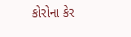કોરોના કેર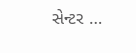સેન્ટર …